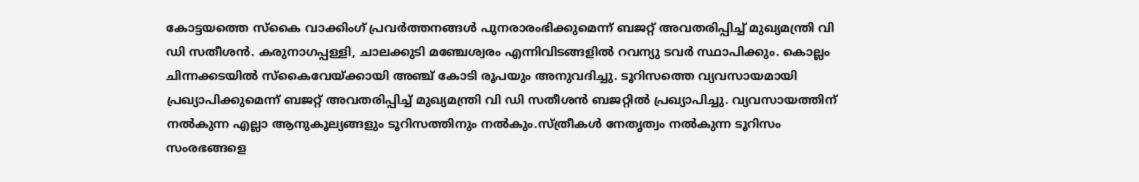കോട്ടയത്തെ സ്കൈ വാക്കിംഗ് പ്രവർത്തനങ്ങൾ പുനരാരംഭിക്കുമെന്ന് ബജറ്റ് അവതരിപ്പിച്ച് മുഖ്യമന്ത്രി വി ഡി സതീശൻ. കരുനാഗപ്പള്ളി, ചാലക്കുടി മഞ്ചേശ്വരം എന്നിവിടങ്ങളിൽ റവന്യു ടവർ സ്ഥാപിക്കും. കൊല്ലം ചിന്നക്കടയിൽ സ്കൈവേയ്ക്കായി അഞ്ച് കോടി രൂപയും അനുവദിച്ചു. ടൂറിസത്തെ വ്യവസായമായി പ്രഖ്യാപിക്കുമെന്ന് ബജറ്റ് അവതരിപ്പിച്ച് മുഖ്യമന്ത്രി വി ഡി സതീശൻ ബജറ്റിൽ പ്രഖ്യാപിച്ചു. വ്യവസായത്തിന് നൽകുന്ന എല്ലാ ആനുകൂല്യങ്ങളും ടൂറിസത്തിനും നൽകും.സ്ത്രീകൾ നേതൃത്വം നൽകുന്ന ടൂറിസം സംരഭങ്ങളെ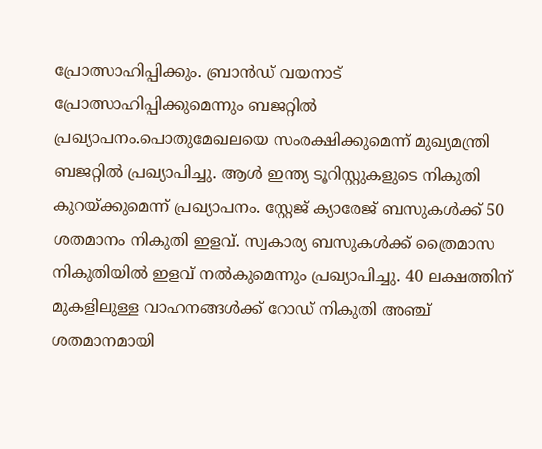പ്രോത്സാഹിപ്പിക്കും. ബ്രാൻഡ് വയനാട് പ്രോത്സാഹിപ്പിക്കുമെന്നും ബജറ്റിൽ പ്രഖ്യാപനം.പൊതുമേഖലയെ സംരക്ഷിക്കുമെന്ന് മുഖ്യമന്ത്രി ബജറ്റിൽ പ്രഖ്യാപിച്ചു. ആൾ ഇന്ത്യ ടൂറിസ്റ്റുകളുടെ നികുതി കുറയ്ക്കുമെന്ന് പ്രഖ്യാപനം. സ്റ്റേജ് ക്യാരേജ് ബസുകൾക്ക് 50 ശതമാനം നികുതി ഇളവ്. സ്വകാര്യ ബസുകൾക്ക് ത്രൈമാസ നികുതിയിൽ ഇളവ് നൽകുമെന്നും പ്രഖ്യാപിച്ചു. 40 ലക്ഷത്തിന് മുകളിലുള്ള വാഹനങ്ങൾക്ക് റോഡ് നികുതി അഞ്ച് ശതമാനമായി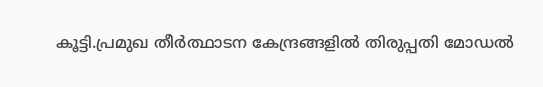കൂട്ടി.പ്രമുഖ തീർത്ഥാടന കേന്ദ്രങ്ങളിൽ തിരുപ്പതി മോഡൽ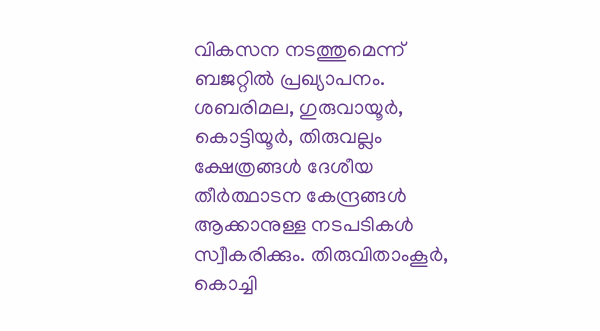വികസന നടത്തുമെന്ന് ബജറ്റിൽ പ്രഖ്യാപനം. ശബരിമല, ഗുരുവായൂർ, കൊട്ടിയൂർ, തിരുവല്ലം ക്ഷേത്രങ്ങൾ ദേശീയ തീർത്ഥാടന കേന്ദ്രങ്ങൾ ആക്കാനുള്ള നടപടികൾ സ്വീകരിക്കും. തിരുവിതാംകൂർ, കൊച്ചി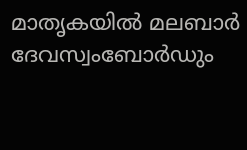മാതൃകയിൽ മലബാർ ദേവസ്വംബോർഡും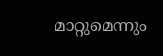മാറ്റുമെന്നും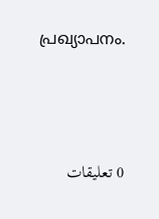പ്രഖ്യാപനം.






0 تعليقات